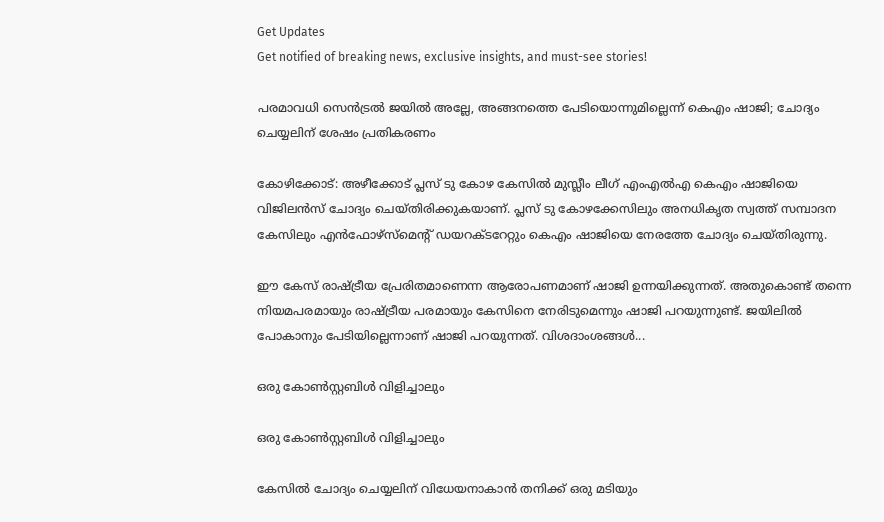Get Updates
Get notified of breaking news, exclusive insights, and must-see stories!

പരമാവധി സെന്‍ട്രല്‍ ജയില്‍ അല്ലേ, അങ്ങനത്തെ പേടിയൊന്നുമില്ലെന്ന് കെഎം ഷാജി; ചോദ്യം ചെയ്യലിന് ശേഷം പ്രതികരണം

കോഴിക്കോട്: അഴീക്കോട് പ്ലസ് ടു കോഴ കേസില്‍ മുസ്ലീം ലീഗ് എംഎല്‍എ കെഎം ഷാജിയെ വിജിലന്‍സ് ചോദ്യം ചെയ്തിരിക്കുകയാണ്. പ്ലസ് ടു കോഴക്കേസിലും അനധികൃത സ്വത്ത് സമ്പാദന കേസിലും എന്‍ഫോഴ്‌സ്‌മെന്റ് ഡയറക്ടറേറ്റും കെഎം ഷാജിയെ നേരത്തേ ചോദ്യം ചെയ്തിരുന്നു.

ഈ കേസ് രാഷ്ട്രീയ പ്രേരിതമാണെന്ന ആരോപണമാണ് ഷാജി ഉന്നയിക്കുന്നത്. അതുകൊണ്ട് തന്നെ നിയമപരമായും രാഷ്ട്രീയ പരമായും കേസിനെ നേരിടുമെന്നും ഷാജി പറയുന്നുണ്ട്. ജയിലില്‍ പോകാനും പേടിയില്ലെന്നാണ് ഷാജി പറയുന്നത്. വിശദാംശങ്ങള്‍...

ഒരു കോണ്‍സ്റ്റബിള്‍ വിളിച്ചാലും

ഒരു കോണ്‍സ്റ്റബിള്‍ വിളിച്ചാലും

കേസില്‍ ചോദ്യം ചെയ്യലിന് വിധേയനാകാന്‍ തനിക്ക് ഒരു മടിയും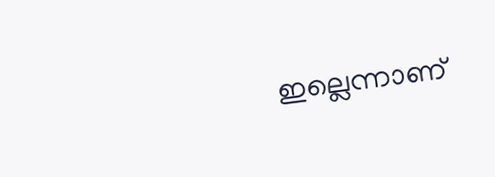ഇല്ലെന്നാണ്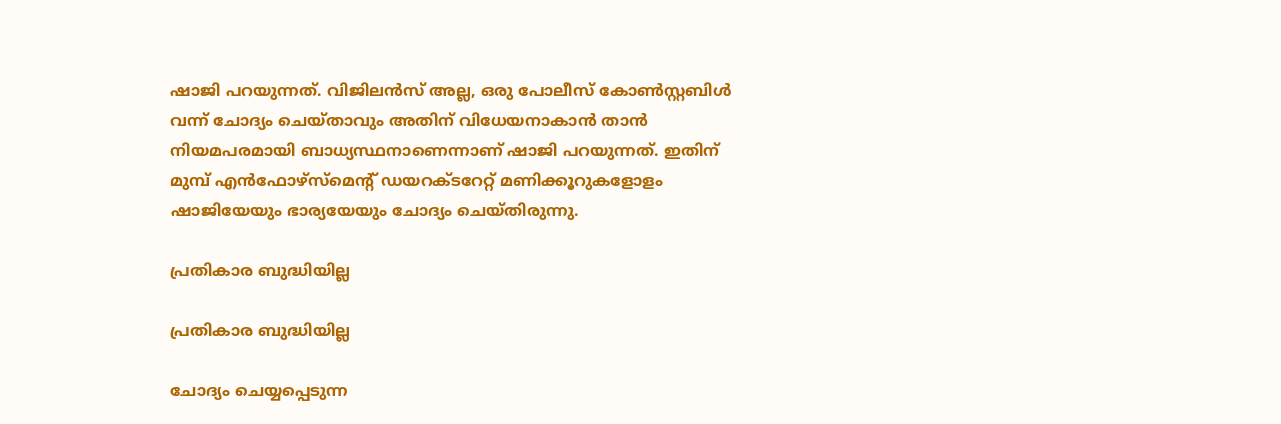ഷാജി പറയുന്നത്. വിജിലന്‍സ് അല്ല, ഒരു പോലീസ് കോണ്‍സ്റ്റബിള്‍ വന്ന് ചോദ്യം ചെയ്താവും അതിന് വിധേയനാകാന്‍ താന്‍ നിയമപരമായി ബാധ്യസ്ഥനാണെന്നാണ് ഷാജി പറയുന്നത്. ഇതിന് മുമ്പ് എന്‍ഫോഴ്‌സ്‌മെന്റ് ഡയറക്ടറേറ്റ് മണിക്കൂറുകളോളം ഷാജിയേയും ഭാര്യയേയും ചോദ്യം ചെയ്തിരുന്നു.

പ്രതികാര ബുദ്ധിയില്ല

പ്രതികാര ബുദ്ധിയില്ല

ചോദ്യം ചെയ്യപ്പെടുന്ന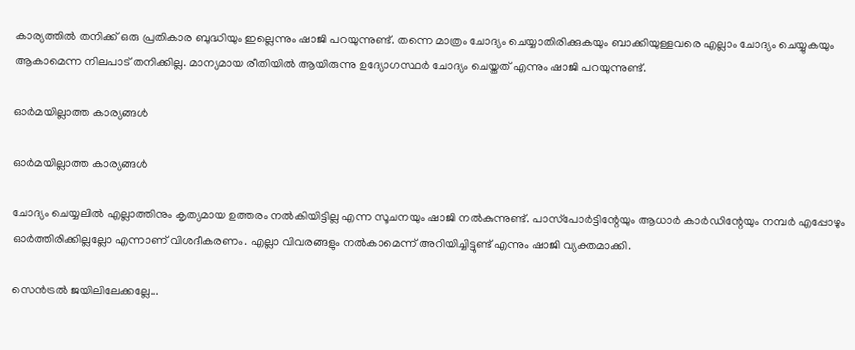കാര്യത്തില്‍ തനിക്ക് ഒരു പ്രതികാര ബുദ്ധിയും ഇല്ലെന്നും ഷാജി പറയുന്നുണ്ട്. തന്നെ മാത്രം ചോദ്യം ചെയ്യാതിരിക്കുകയും ബാക്കിയുള്ളവരെ എല്ലാം ചോദ്യം ചെയ്യുകയും ആകാമെന്ന നിലപാട് തനിക്കില്ല. മാന്യമായ രീതിയില്‍ ആയിരുന്നു ഉദ്യോഗസ്ഥര്‍ ചോദ്യം ചെയ്തത് എന്നും ഷാജി പറയുന്നുണ്ട്.

ഓര്‍മയില്ലാത്ത കാര്യങ്ങള്‍

ഓര്‍മയില്ലാത്ത കാര്യങ്ങള്‍

ചോദ്യം ചെയ്യലില്‍ എല്ലാത്തിനും കൃത്യമായ ഉത്തരം നല്‍കിയിട്ടില്ല എന്ന സൂചനയും ഷാജി നല്‍കുന്നുണ്ട്. പാസ്‌പോര്‍ട്ടിന്റേയും ആധാര്‍ കാര്‍ഡിന്റേയും നമ്പര്‍ എപ്പോഴും ഓര്‍ത്തിരിക്കില്ലല്ലോ എന്നാണ് വിശദീകരണം. എല്ലാ വിവരങ്ങളും നല്‍കാമെന്ന് അറിയിച്ചിട്ടുണ്ട് എന്നും ഷാജി വ്യക്തമാക്കി.

സെന്‍ട്രല്‍ ജയിലിലേക്കല്ലേ...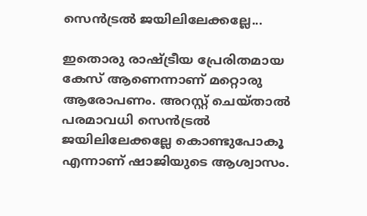സെന്‍ട്രല്‍ ജയിലിലേക്കല്ലേ...

ഇതൊരു രാഷ്ട്രീയ പ്രേരിതമായ കേസ് ആണെന്നാണ് മറ്റൊരു ആരോപണം. അറസ്റ്റ് ചെയ്താല്‍ പരമാവധി സെന്‍ട്രല്‍ ജയിലിലേക്കല്ലേ കൊണ്ടുപോകൂ എന്നാണ് ഷാജിയുടെ ആശ്വാസം.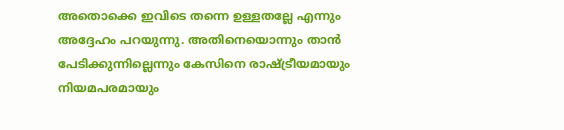അതൊക്കെ ഇവിടെ തന്നെ ഉള്ളതല്ലേ എന്നും അദ്ദേഹം പറയുന്നു. അതിനെയൊന്നും താന്‍ പേടിക്കുന്നില്ലെന്നും കേസിനെ രാഷ്ട്രീയമായും നിയമപരമായും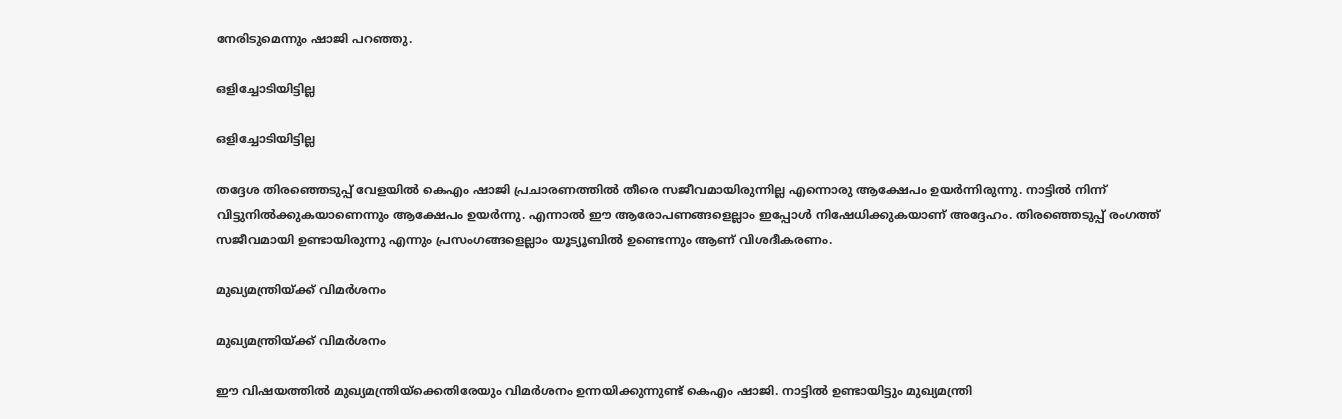നേരിടുമെന്നും ഷാജി പറഞ്ഞു.

ഒളിച്ചോടിയിട്ടില്ല

ഒളിച്ചോടിയിട്ടില്ല

തദ്ദേശ തിരഞ്ഞെടുപ്പ് വേളയില്‍ കെഎം ഷാജി പ്രചാരണത്തില്‍ തീരെ സജീവമായിരുന്നില്ല എന്നൊരു ആക്ഷേപം ഉയര്‍ന്നിരുന്നു. നാട്ടില്‍ നിന്ന് വിട്ടുനില്‍ക്കുകയാണെന്നും ആക്ഷേപം ഉയര്‍ന്നു. എന്നാല്‍ ഈ ആരോപണങ്ങളെല്ലാം ഇപ്പോള്‍ നിഷേധിക്കുകയാണ് അദ്ദേഹം. തിരഞ്ഞെടുപ്പ് രംഗത്ത് സജീവമായി ഉണ്ടായിരുന്നു എന്നും പ്രസംഗങ്ങളെല്ലാം യൂട്യൂബില്‍ ഉണ്ടെന്നും ആണ് വിശദീകരണം.

മുഖ്യമന്ത്രിയ്ക്ക് വിമര്‍ശനം

മുഖ്യമന്ത്രിയ്ക്ക് വിമര്‍ശനം

ഈ വിഷയത്തില്‍ മുഖ്യമന്ത്രിയ്‌ക്കെതിരേയും വിമര്‍ശനം ഉന്നയിക്കുന്നുണ്ട് കെഎം ഷാജി. നാട്ടില്‍ ഉണ്ടായിട്ടും മുഖ്യമന്ത്രി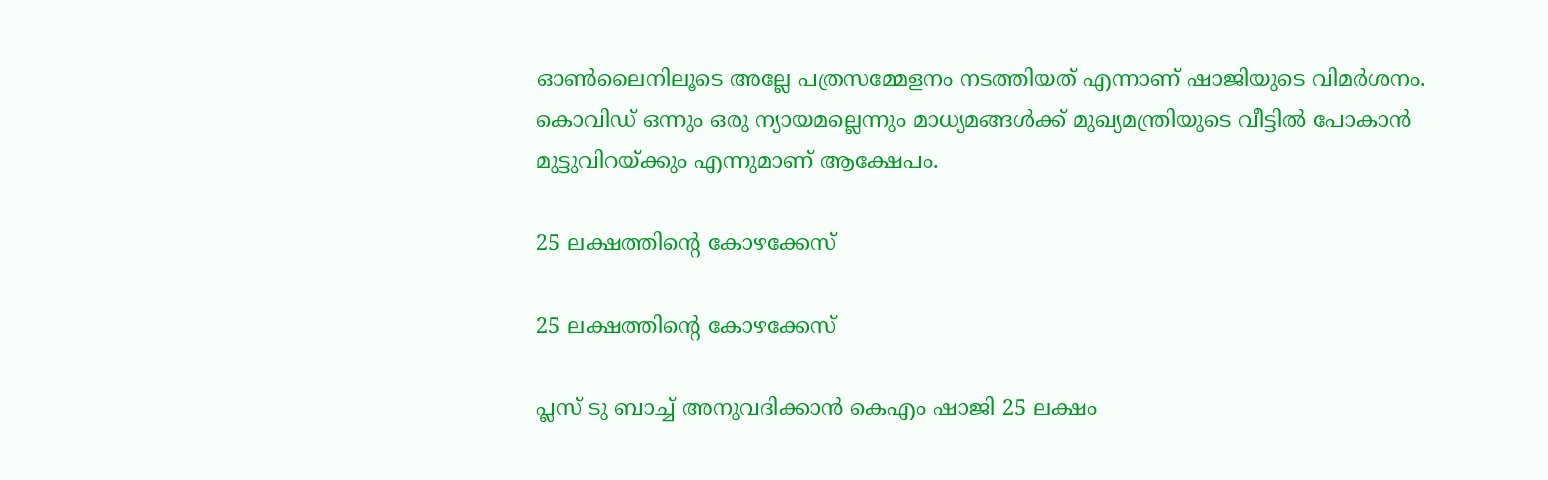ഓണ്‍ലൈനിലൂടെ അല്ലേ പത്രസമ്മേളനം നടത്തിയത് എന്നാണ് ഷാജിയുടെ വിമര്‍ശനം. കൊവിഡ് ഒന്നും ഒരു ന്യായമല്ലെന്നും മാധ്യമങ്ങള്‍ക്ക് മുഖ്യമന്ത്രിയുടെ വീട്ടില്‍ പോകാന്‍ മുട്ടുവിറയ്ക്കും എന്നുമാണ് ആക്ഷേപം.

25 ലക്ഷത്തിന്റെ കോഴക്കേസ്

25 ലക്ഷത്തിന്റെ കോഴക്കേസ്

പ്ലസ് ടു ബാച്ച് അനുവദിക്കാന്‍ കെഎം ഷാജി 25 ലക്ഷം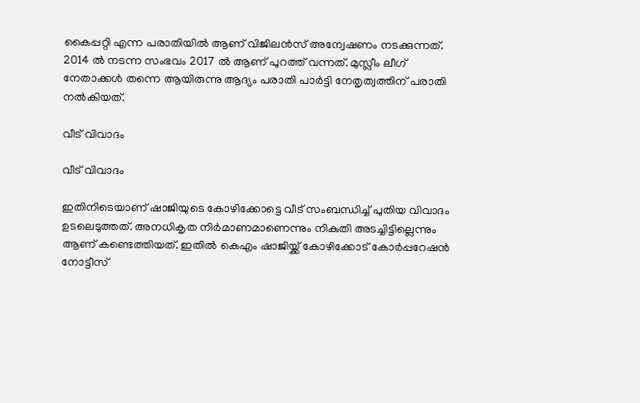കൈപ്പറ്റി എന്ന പരാതിയില്‍ ആണ് വിജിലന്‍സ് അന്വേഷണം നടക്കുന്നത്. 2014 ല്‍ നടന്ന സംഭവം 2017 ല്‍ ആണ് പുറത്ത് വന്നത്. മുസ്ലീം ലീഗ് നേതാക്കള്‍ തന്നെ ആയിരുന്നു ആദ്യം പരാതി പാര്‍ട്ടി നേതൃത്വത്തിന് പരാതി നല്‍കിയത്.

വീട് വിവാദം

വീട് വിവാദം

ഇതിനിടെയാണ് ഷാജിയുടെ കോഴിക്കോട്ടെ വീട് സംബന്ധിച്ച് പുതിയ വിവാദം ഉടലെടുത്തത്. അനധികൃത നിര്‍മാണമാണെന്നും നികുതി അടച്ചിട്ടില്ലെന്നും ആണ് കണ്ടെത്തിയത്. ഇതില്‍ കെഎം ഷാജിയ്ക്ക് കോഴിക്കോട് കോര്‍പ്പറേഷന്‍ നോട്ടീസ്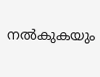നല്‍കുകയും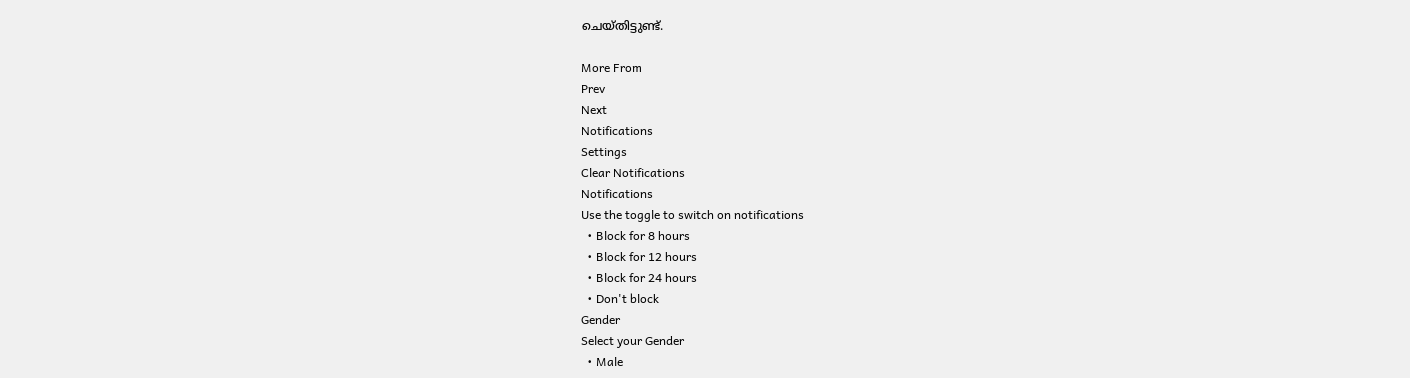ചെയ്തിട്ടുണ്ട്.

More From
Prev
Next
Notifications
Settings
Clear Notifications
Notifications
Use the toggle to switch on notifications
  • Block for 8 hours
  • Block for 12 hours
  • Block for 24 hours
  • Don't block
Gender
Select your Gender
  • Male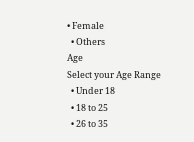• Female
  • Others
Age
Select your Age Range
  • Under 18
  • 18 to 25
  • 26 to 35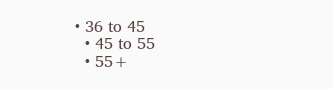• 36 to 45
  • 45 to 55
  • 55+